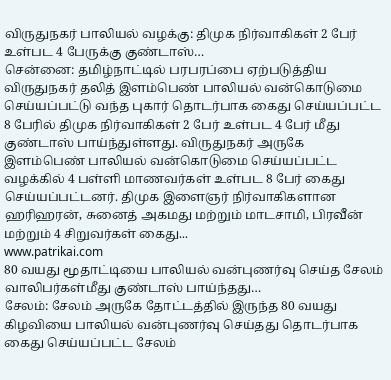விருதுநகர் பாலியல் வழக்கு: திமுக நிர்வாகிகள் 2 பேர் உள்பட 4 பேருக்கு குண்டாஸ்…
சென்னை: தமிழ்நாட்டில் பரபரப்பை ஏற்படுத்திய விருதுநகர் தலித் இளம்பெண் பாலியல் வன்கொடுமை செய்யப்பட்டு வந்த புகார் தொடர்பாக கைது செய்யப்பட்ட 8 பேரில் திமுக நிர்வாகிகள் 2 பேர் உள்பட 4 பேர் மீது குண்டாஸ் பாய்ந்துள்ளது. விருதுநகர் அருகே இளம்பெண் பாலியல் வன்கொடுமை செய்யப்பட்ட வழக்கில் 4 பள்ளி மாணவர்கள் உள்பட 8 பேர் கைது செய்யப்பட்டனர். திமுக இளைஞர் நிர்வாகிகளான ஹரிஹரன், சுனைத் அகமது மற்றும் மாடசாமி, பிரவீன் மற்றும் 4 சிறுவர்கள் கைது...
www.patrikai.com
80 வயது மூதாட்டியை பாலியல் வன்புணர்வு செய்த சேலம் வாலிபர்கள்மீது குண்டாஸ் பாய்ந்தது…
சேலம்: சேலம் அருகே தோட்டத்தில் இருந்த 80 வயது கிழவியை பாலியல் வன்புணர்வு செய்தது தொடர்பாக கைது செய்யப்பட்ட சேலம்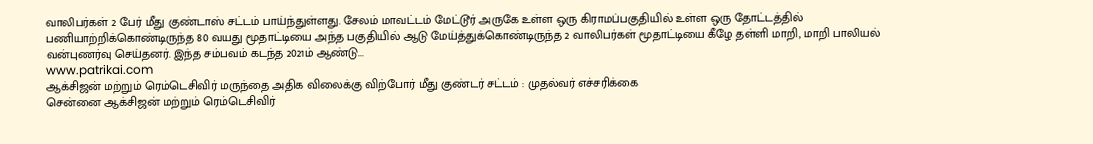வாலிபர்கள் 2 பேர் மீது குண்டாஸ் சட்டம் பாய்ந்துள்ளது. சேலம் மாவட்டம் மேட்டூர் அருகே உள்ள ஒரு கிராமப்பகுதியில் உள்ள ஒரு தோட்டத்தில் பணியாற்றிக்கொண்டிருந்த 80 வயது மூதாட்டியை அந்த பகுதியில் ஆடு மேய்த்துக்கொண்டிருந்த 2 வாலிபர்கள் மூதாட்டியை கீழே தள்ளி மாறி, மாறி பாலியல் வன்புணர்வு செய்தனர். இந்த சம்பவம் கடந்த 2021ம் ஆண்டு...
www.patrikai.com
ஆக்சிஜன் மற்றும் ரெம்டெசிவிர் மருந்தை அதிக விலைக்கு விற்போர் மீது குண்டர் சட்டம் : முதல்வர் எச்சரிக்கை
சென்னை ஆக்சிஜன் மற்றும் ரெம்டெசிவிர்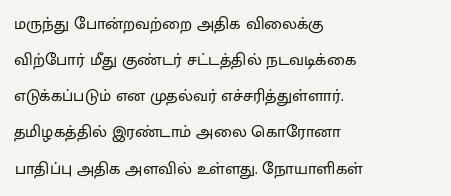மருந்து போன்றவற்றை அதிக விலைக்கு விற்போர் மீது குண்டர் சட்டத்தில் நடவடிக்கை எடுக்கப்படும் என முதல்வர் எச்சரித்துள்ளார். தமிழகத்தில் இரண்டாம் அலை கொரோனா பாதிப்பு அதிக அளவில் உள்ளது. நோயாளிகள்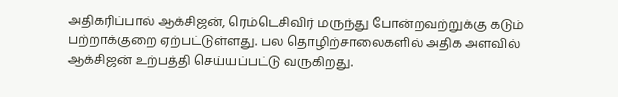அதிகரிப்பால் ஆக்சிஜன், ரெம்டெசிவிர் மருந்து போன்றவற்றுக்கு கடும் பற்றாக்குறை ஏற்பட்டுள்ளது. பல தொழிற்சாலைகளில் அதிக அளவில் ஆக்சிஜன் உற்பத்தி செய்யப்பட்டு வருகிறது.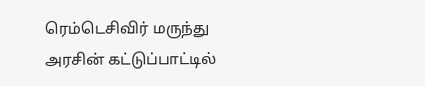ரெம்டெசிவிர் மருந்து அரசின் கட்டுப்பாட்டில்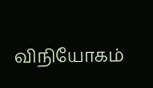விநியோகம்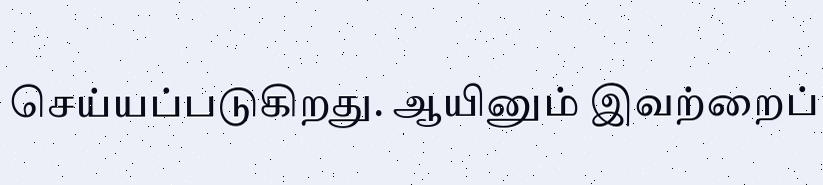செய்யப்படுகிறது. ஆயினும் இவற்றைப்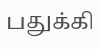பதுக்கி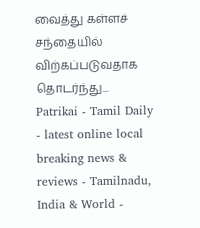வைத்து கள்ளச் சந்தையில் விற்கப்படுவதாக தொடர்ந்து...
Patrikai - Tamil Daily - latest online local breaking news & reviews - Tamilnadu, India & World -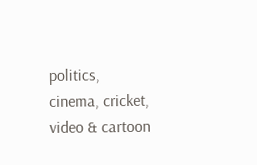politics, cinema, cricket, video & cartoon